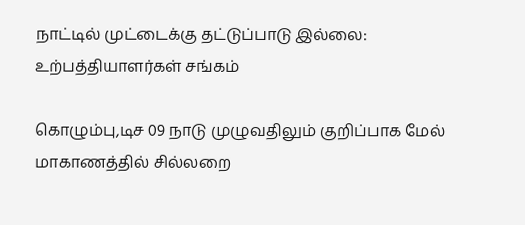நாட்டில் முட்டைக்கு தட்டுப்பாடு இல்லை: உற்பத்தியாளர்கள் சங்கம்

கொழும்பு,டிச 09 நாடு முழுவதிலும் குறிப்பாக மேல் மாகாணத்தில் சில்லறை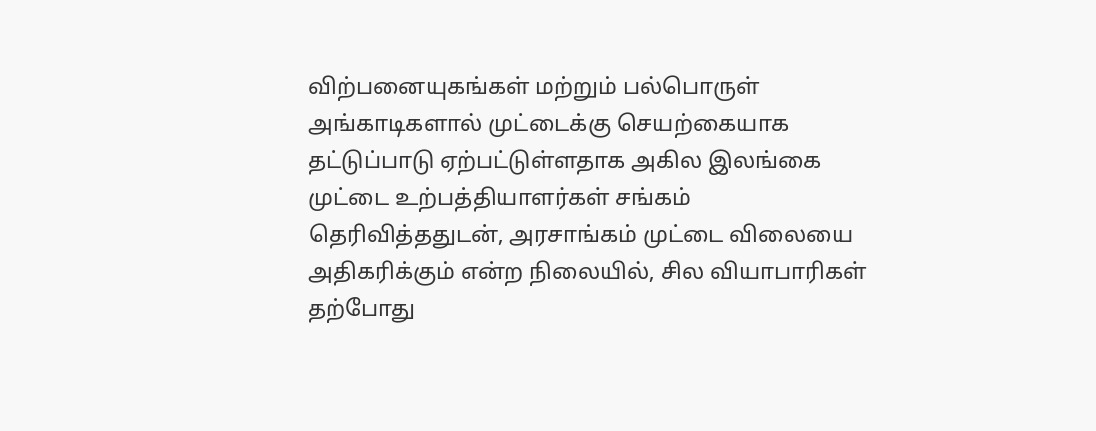விற்பனையுகங்கள் மற்றும் பல்பொருள் அங்காடிகளால் முட்டைக்கு செயற்கையாக தட்டுப்பாடு ஏற்பட்டுள்ளதாக அகில இலங்கை முட்டை உற்பத்தியாளர்கள் சங்கம் தெரிவித்ததுடன், அரசாங்கம் முட்டை விலையை அதிகரிக்கும் என்ற நிலையில், சில வியாபாரிகள் தற்போது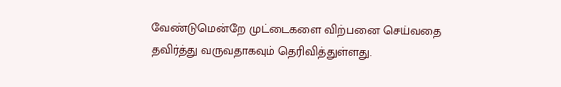வேண்டுமென்றே முட்டைகளை விற்பனை செய்வதை தவிர்த்து வருவதாகவும் தெரிவித்துள்ளது.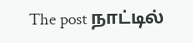The post நாட்டில்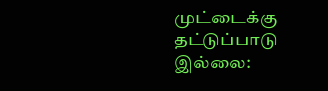முட்டைக்கு தட்டுப்பாடு இல்லை: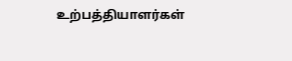உற்பத்தியாளர்கள்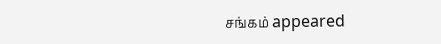சங்கம் appeared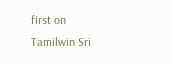first on Tamilwin Sri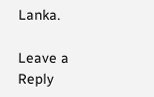Lanka.

Leave a Reply